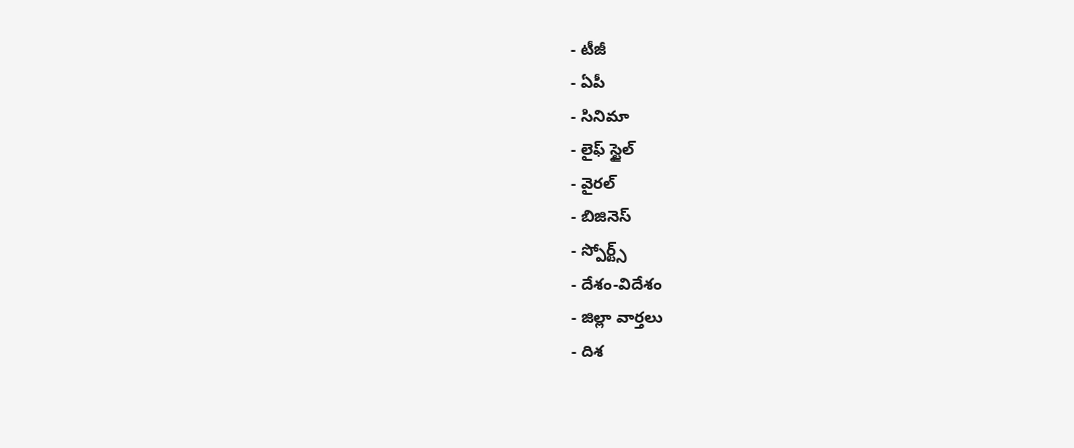- టీజీ
- ఏపీ
- సినిమా
- లైఫ్ స్టైల్
- వైరల్
- బిజినెస్
- స్పోర్ట్స్
- దేశం-విదేశం
- జిల్లా వార్తలు
- దిశ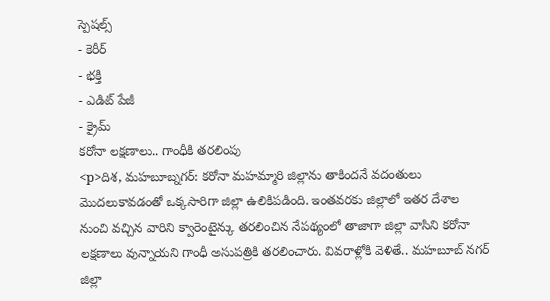స్పెషల్స్
- కెరీర్
- భక్తి
- ఎడిట్ పేజీ
- క్రైమ్
కరోనా లక్షణాలు.. గాంధీకి తరలింపు
<p>దిశ, మహబూబ్నగర్: కరోనా మహమ్మారి జిల్లాను తాకిందనే వదంతులు మొదలుకావడంతో ఒక్కసారిగా జిల్లా ఉలికిపడింది. ఇంతవరకు జిల్లాలో ఇతర దేశాల నుంచి వచ్చిన వారిని క్వారెంటైన్కు తరలించిన నేపథ్యంలో తాజాగా జిల్లా వాసిని కరోనా లక్షణాలు వున్నాయని గాంధీ అసుపత్రికి తరలించారు. వివరాళ్లోకి వెళితే.. మహబూబ్ నగర్ జిల్లా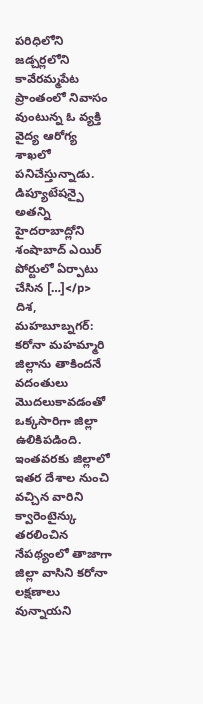పరిధిలోని జడ్చర్లలోని కావేరమ్మపేట ప్రాంతంలో నివాసం వుంటున్న ఓ వ్యక్తి వైద్య ఆరోగ్య శాఖలో పనిచేస్తున్నాడు. డిప్యూటేషన్పై అతన్ని హైదరాబాద్లోని శంషాబాద్ ఎయిర్ పోర్టులో ఏర్పాటు చేసిన […]</p>
దిశ, మహబూబ్నగర్: కరోనా మహమ్మారి జిల్లాను తాకిందనే వదంతులు మొదలుకావడంతో ఒక్కసారిగా జిల్లా ఉలికిపడింది. ఇంతవరకు జిల్లాలో ఇతర దేశాల నుంచి వచ్చిన వారిని క్వారెంటైన్కు తరలించిన నేపథ్యంలో తాజాగా జిల్లా వాసిని కరోనా లక్షణాలు వున్నాయని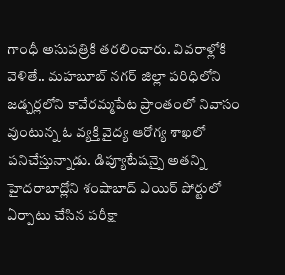గాంధీ అసుపత్రికి తరలించారు. వివరాళ్లోకి వెళితే.. మహబూబ్ నగర్ జిల్లా పరిధిలోని జడ్చర్లలోని కావేరమ్మపేట ప్రాంతంలో నివాసం వుంటున్న ఓ వ్యక్తి వైద్య ఆరోగ్య శాఖలో పనిచేస్తున్నాడు. డిప్యూటేషన్పై అతన్ని హైదరాబాద్లోని శంషాబాద్ ఎయిర్ పోర్టులో ఏర్పాటు చేసిన పరీక్షా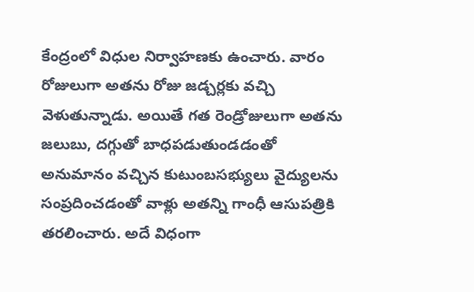కేంద్రంలో విధుల నిర్వాహణకు ఉంచారు. వారం రోజులుగా అతను రోజు జడ్చర్లకు వచ్చి వెళుతున్నాడు. అయితే గత రెండ్రోజులుగా అతను జలుబు, దగ్గుతో బాధపడుతుండడంతో అనుమానం వచ్చిన కుటుంబసభ్యులు వైద్యులను సంప్రదించడంతో వాళ్లు అతన్ని గాంధీ ఆసుపత్రికి తరలించారు. అదే విధంగా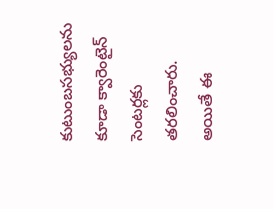కుటుంబసభ్యులను కూడా క్వారెంటైన్ సెంటర్లకు తరలించారు. అయితే ఈ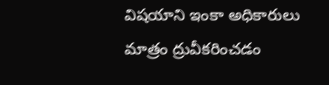విషయాని ఇంకా అధికారులు మాత్రం ద్రువీకరించడం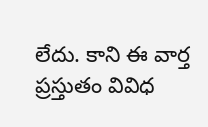లేదు. కాని ఈ వార్త ప్రస్తుతం వివిధ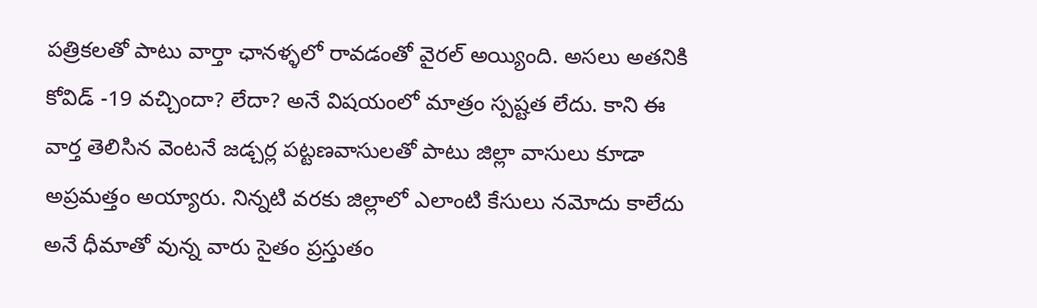పత్రికలతో పాటు వార్తా ఛానళ్ళలో రావడంతో వైరల్ అయ్యింది. అసలు అతనికి కోవిడ్ -19 వచ్చిందా? లేదా? అనే విషయంలో మాత్రం స్పష్టత లేదు. కాని ఈ వార్త తెలిసిన వెంటనే జడ్చర్ల పట్టణవాసులతో పాటు జిల్లా వాసులు కూడా అప్రమత్తం అయ్యారు. నిన్నటి వరకు జిల్లాలో ఎలాంటి కేసులు నమోదు కాలేదు అనే ధీమాతో వున్న వారు సైతం ప్రస్తుతం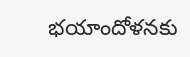భయాందోళనకు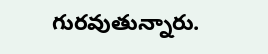గురవుతున్నారు.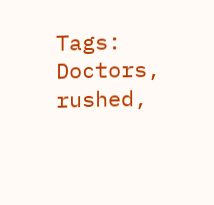Tags: Doctors, rushed,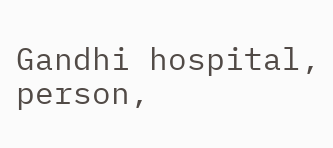Gandhi hospital, person,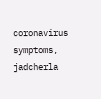coronavirus symptoms, jadcherla